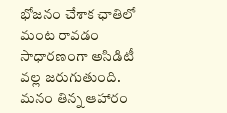భోజనం చేశాక ఛాతిలో మంట రావడం సాధారణంగా అసిడిటీ వల్ల జరుగుతుంది. మనం తిన్న ఆహారం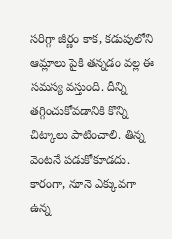సరిగ్గా జీర్ణం కాక, కడుపులోని ఆమ్లాలు పైకి తన్నడం వల్ల ఈ సమస్య వస్తుంది. దీన్ని తగ్గించుకోవడానికి కొన్ని చిట్కాలు పాటించాలి. తిన్న వెంటనే పడుకోకూడదు. కారంగా, నూనె ఎక్కువగా ఉన్న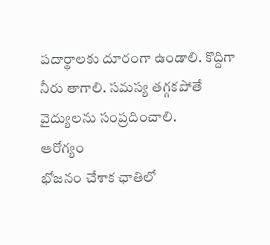పదార్థాలకు దూరంగా ఉండాలి. కొద్దిగా నీరు తాగాలి. సమస్య తగ్గకపోతే వైద్యులను సంప్రదించాలి.
ఆరోగ్యం
భోజనం చేశాక ఛాతిలో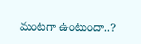మంటగా ఉంటుందా..?